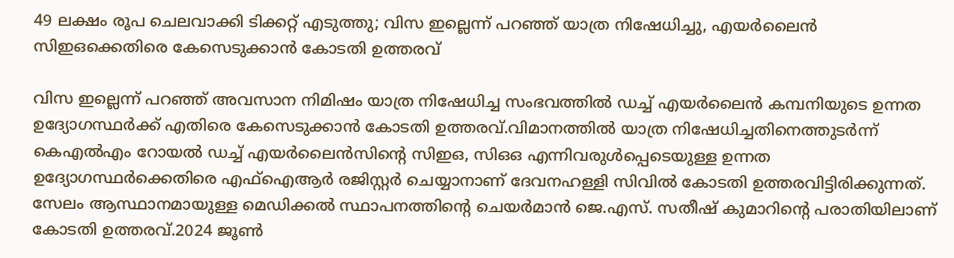49 ലക്ഷം രൂപ ചെലവാക്കി ടിക്കറ്റ് എടുത്തു; വിസ ഇല്ലെന്ന് പറഞ്ഞ് യാത്ര നിഷേധിച്ചു, എയര്‍ലൈൻ സിഇഒക്കെതിരെ കേസെടുക്കാൻ കോടതി ഉത്തരവ്

വിസ ഇല്ലെന്ന് പറഞ്ഞ് അവസാന നിമിഷം യാത്ര നിഷേധിച്ച സംഭവത്തില്‍ ഡച്ച്‌ എയർലൈൻ കമ്പനിയുടെ ഉന്നത ഉദ്യോഗസ്ഥർക്ക് എതിരെ കേസെടുക്കാൻ കോടതി ഉത്തരവ്.വിമാനത്തില്‍ യാത്ര നിഷേധിച്ചതിനെത്തുടർന്ന് കെഎല്‍എം റോയല്‍ ഡച്ച്‌ എയർലൈൻസിന്റെ സിഇഒ, സിഒഒ എന്നിവരുള്‍പ്പെടെയുള്ള ഉന്നത ഉദ്യോഗസ്ഥർക്കെതിരെ എഫ്‌ഐആർ രജിസ്റ്റർ ചെയ്യാനാണ് ദേവനഹള്ളി സിവില്‍ കോടതി ഉത്തരവിട്ടിരിക്കുന്നത്. സേലം ആസ്ഥാനമായുള്ള മെഡിക്കല്‍ സ്ഥാപനത്തിന്റെ ചെയർമാൻ ജെ.എസ്. സതീഷ് കുമാറിന്റെ പരാതിയിലാണ് കോടതി ഉത്തരവ്.2024 ജൂണ്‍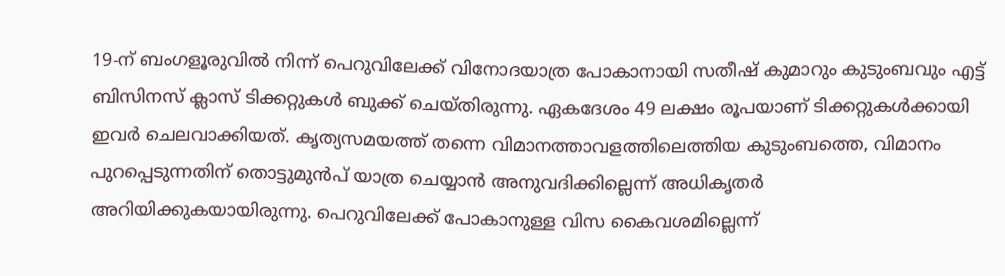19-ന് ബംഗളൂരുവില്‍ നിന്ന് പെറുവിലേക്ക് വിനോദയാത്ര പോകാനായി സതീഷ് കുമാറും കുടുംബവും എട്ട് ബിസിനസ് ക്ലാസ് ടിക്കറ്റുകള്‍ ബുക്ക് ചെയ്തിരുന്നു. ഏകദേശം 49 ലക്ഷം രൂപയാണ് ടിക്കറ്റുകള്‍ക്കായി ഇവർ ചെലവാക്കിയത്. കൃത്യസമയത്ത് തന്നെ വിമാനത്താവളത്തിലെത്തിയ കുടുംബത്തെ, വിമാനം പുറപ്പെടുന്നതിന് തൊട്ടുമുൻപ് യാത്ര ചെയ്യാൻ അനുവദിക്കില്ലെന്ന് അധികൃതർ അറിയിക്കുകയായിരുന്നു. പെറുവിലേക്ക് പോകാനുള്ള വിസ കൈവശമില്ലെന്ന്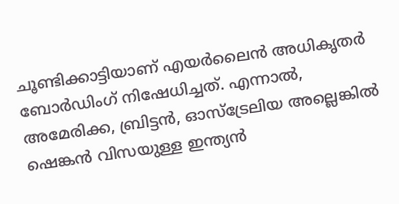ചൂണ്ടിക്കാട്ടിയാണ് എയർലൈൻ അധികൃതർ ബോർഡിംഗ് നിഷേധിച്ചത്. എന്നാല്‍, അമേരിക്ക, ബ്രിട്ടൻ, ഓസ്ട്രേലിയ അല്ലെങ്കില്‍ ഷെങ്കൻ വിസയുള്ള ഇന്ത്യൻ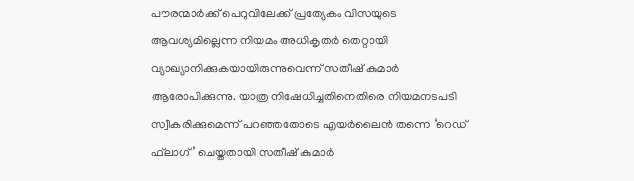പൗരന്മാർക്ക് പെറുവിലേക്ക് പ്രത്യേകം വിസയുടെ ആവശ്യമില്ലെന്ന നിയമം അധികൃതർ തെറ്റായി വ്യാഖ്യാനിക്കുകയായിരുന്നുവെന്ന് സതീഷ് കുമാർ ആരോപിക്കുന്നു. യാത്ര നിഷേധിച്ചതിനെതിരെ നിയമനടപടി സ്വീകരിക്കുമെന്ന് പറഞ്ഞതോടെ എയർലൈൻ തന്നെ ‘റെഡ് ഫ്‌ലാഗ്’ ചെയ്തതായി സതീഷ് കുമാർ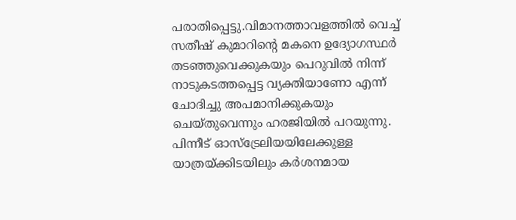പരാതിപ്പെട്ടു.വിമാനത്താവളത്തില്‍ വെച്ച്‌ സതീഷ് കുമാറിന്റെ മകനെ ഉദ്യോഗസ്ഥർ തടഞ്ഞുവെക്കുകയും പെറുവില്‍ നിന്ന് നാടുകടത്തപ്പെട്ട വ്യക്തിയാണോ എന്ന് ചോദിച്ചു അപമാനിക്കുകയും ചെയ്തുവെന്നും ഹരജിയില്‍ പറയുന്നു. പിന്നീട് ഓസ്ട്രേലിയയിലേക്കുള്ള യാത്രയ്ക്കിടയിലും കർശനമായ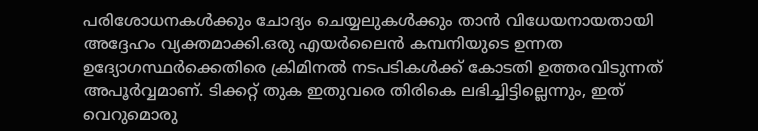പരിശോധനകള്‍ക്കും ചോദ്യം ചെയ്യലുകള്‍ക്കും താൻ വിധേയനായതായി അദ്ദേഹം വ്യക്തമാക്കി.ഒരു എയർലൈൻ കമ്പനിയുടെ ഉന്നത ഉദ്യോഗസ്ഥർക്കെതിരെ ക്രിമിനല്‍ നടപടികള്‍ക്ക് കോടതി ഉത്തരവിടുന്നത് അപൂർവ്വമാണ്. ടിക്കറ്റ് തുക ഇതുവരെ തിരികെ ലഭിച്ചിട്ടില്ലെന്നും, ഇത് വെറുമൊരു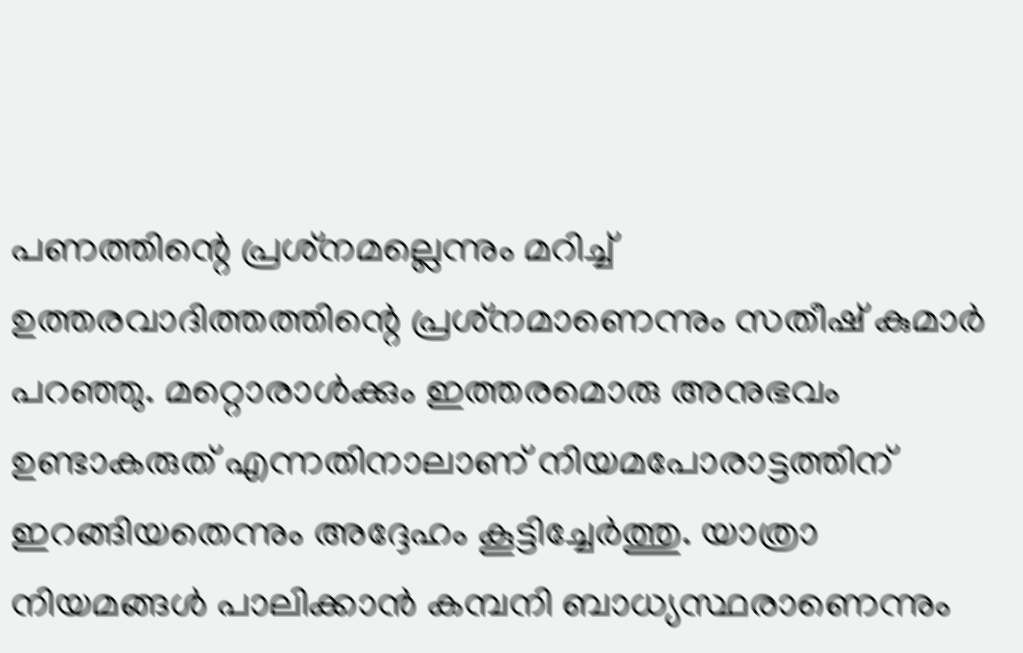പണത്തിന്റെ പ്രശ്‌നമല്ലെന്നും മറിച്ച്‌ ഉത്തരവാദിത്തത്തിന്റെ പ്രശ്‌നമാണെന്നും സതീഷ് കുമാർ പറഞ്ഞു. മറ്റൊരാള്‍ക്കും ഇത്തരമൊരു അനുഭവം ഉണ്ടാകരുത് എന്നതിനാലാണ് നിയമപോരാട്ടത്തിന് ഇറങ്ങിയതെന്നും അദ്ദേഹം കൂട്ടിച്ചേർത്തു. യാത്രാ നിയമങ്ങള്‍ പാലിക്കാൻ കമ്പനി ബാധ്യസ്ഥരാണെന്നും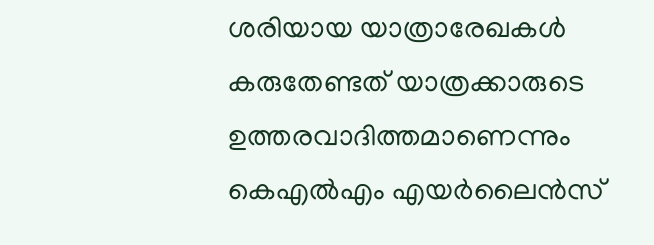ശരിയായ യാത്രാരേഖകള്‍ കരുതേണ്ടത് യാത്രക്കാരുടെ ഉത്തരവാദിത്തമാണെന്നും കെഎല്‍എം എയർലൈൻസ്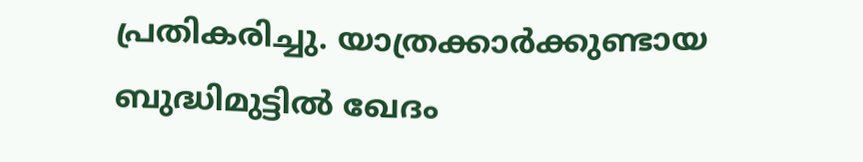പ്രതികരിച്ചു. യാത്രക്കാർക്കുണ്ടായ ബുദ്ധിമുട്ടില്‍ ഖേദം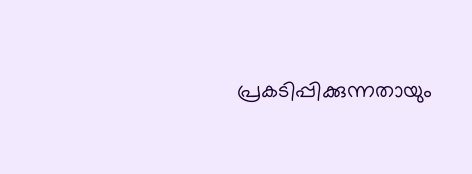പ്രകടിപ്പിക്കുന്നതായും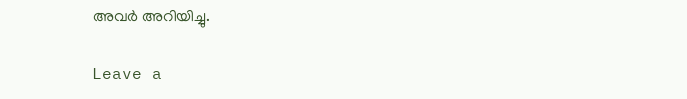അവർ അറിയിച്ചു.

Leave a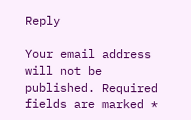Reply

Your email address will not be published. Required fields are marked *